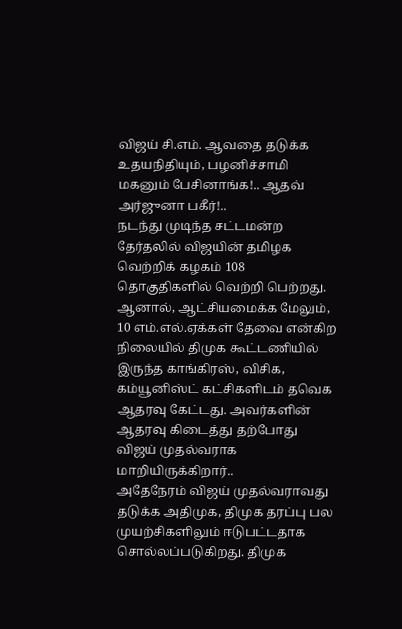விஜய் சி.எம். ஆவதை தடுக்க உதயநிதியும், பழனிச்சாமி மகனும் பேசினாங்க!.. ஆதவ் அர்ஜுனா பகீர்!..
நடந்து முடிந்த சட்டமன்ற தேர்தலில் விஜயின் தமிழக வெற்றிக் கழகம் 108 தொகுதிகளில் வெற்றி பெற்றது. ஆனால், ஆட்சியமைக்க மேலும், 10 எம்.எல்.ஏக்கள் தேவை என்கிற நிலையில் திமுக கூட்டணியில் இருந்த காங்கிரஸ், விசிக, கம்யூனிஸ்ட் கட்சிகளிடம் தவெக ஆதரவு கேட்டது. அவர்களின் ஆதரவு கிடைத்து தற்போது விஜய் முதல்வராக மாறியிருக்கிறார்..
அதேநேரம் விஜய் முதல்வராவது தடுக்க அதிமுக, திமுக தரப்பு பல முயற்சிகளிலும் ஈடுபட்டதாக சொல்லப்படுகிறது. திமுக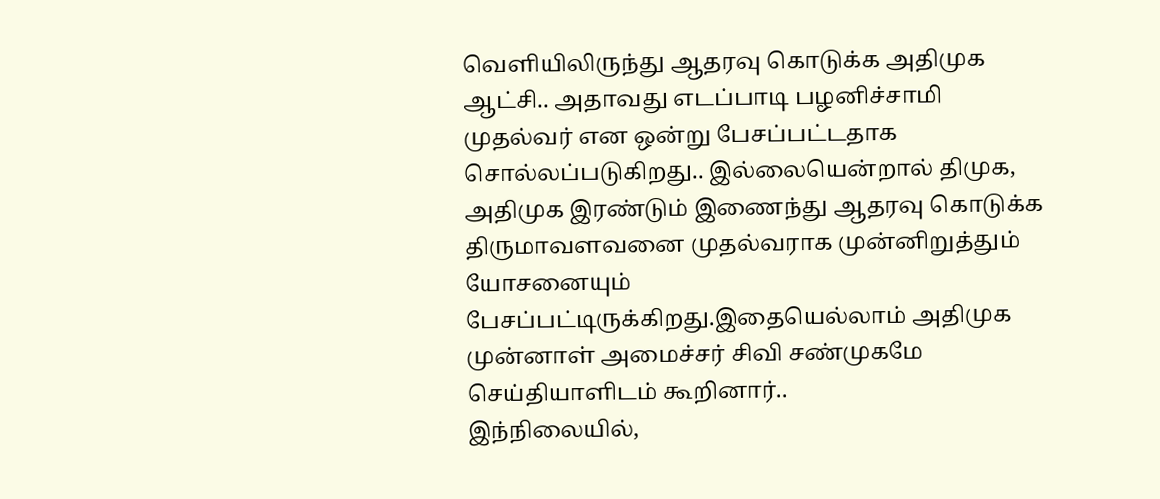வெளியிலிருந்து ஆதரவு கொடுக்க அதிமுக ஆட்சி.. அதாவது எடப்பாடி பழனிச்சாமி முதல்வர் என ஒன்று பேசப்பட்டதாக சொல்லப்படுகிறது.. இல்லையென்றால் திமுக, அதிமுக இரண்டும் இணைந்து ஆதரவு கொடுக்க திருமாவளவனை முதல்வராக முன்னிறுத்தும் யோசனையும் பேசப்பட்டிருக்கிறது.இதையெல்லாம் அதிமுக முன்னாள் அமைச்சர் சிவி சண்முகமே செய்தியாளிடம் கூறினார்..
இந்நிலையில்,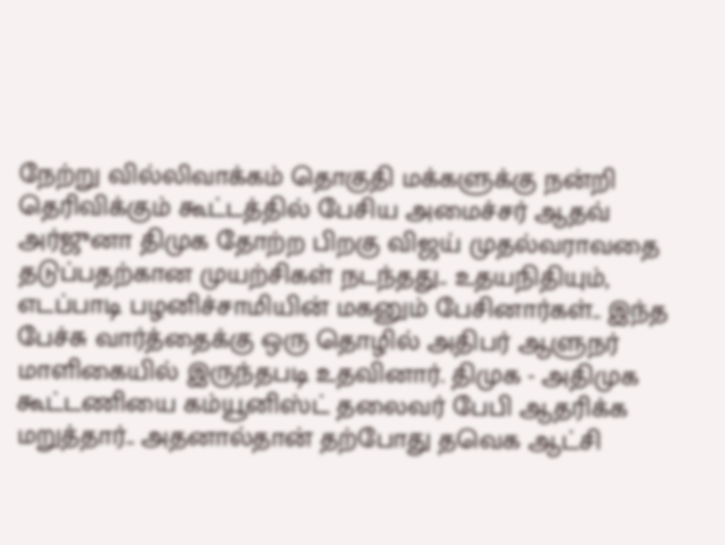நேற்று வில்லிவாக்கம் தொகுதி மக்களுக்கு நன்றி தெரிவிக்கும் கூட்டத்தில் பேசிய அமைச்சர் ஆதவ் அர்ஜுனா திமுக தோற்ற பிறகு விஜய் முதல்வராவதை தடுப்பதற்கான முயற்சிகள் நடந்தது.. உதயநிதியும், எடப்பாடி பழனிச்சாமியின் மகனும் பேசினார்கள்.. இந்த பேச்சு வார்த்தைக்கு ஒரு தொழில் அதிபர் ஆளுநர் மாளிகையில் இருந்தபடி உதவினார். திமுக - அதிமுக கூட்டணியை கம்யூனிஸ்ட் தலைவர் பேபி ஆதரிக்க மறுத்தார்.. அதனால்தான் தற்போது தவெக ஆட்சி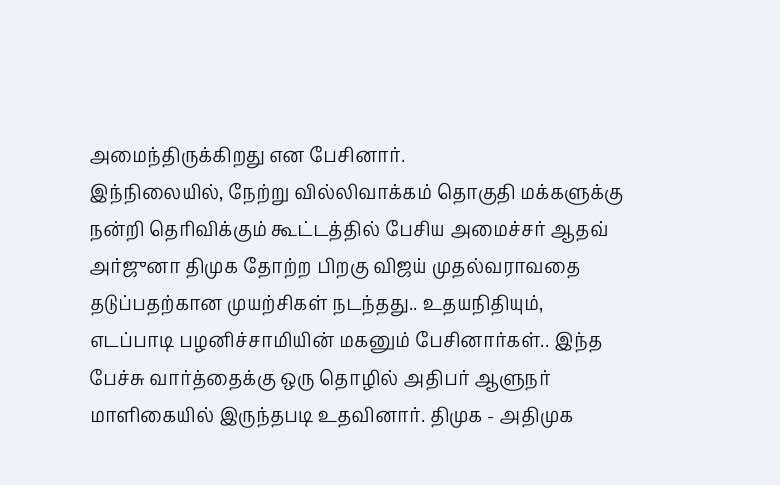அமைந்திருக்கிறது என பேசினார்.
இந்நிலையில், நேற்று வில்லிவாக்கம் தொகுதி மக்களுக்கு நன்றி தெரிவிக்கும் கூட்டத்தில் பேசிய அமைச்சர் ஆதவ் அர்ஜுனா திமுக தோற்ற பிறகு விஜய் முதல்வராவதை தடுப்பதற்கான முயற்சிகள் நடந்தது.. உதயநிதியும், எடப்பாடி பழனிச்சாமியின் மகனும் பேசினார்கள்.. இந்த பேச்சு வார்த்தைக்கு ஒரு தொழில் அதிபர் ஆளுநர் மாளிகையில் இருந்தபடி உதவினார். திமுக - அதிமுக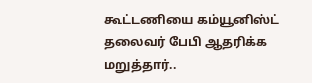கூட்டணியை கம்யூனிஸ்ட் தலைவர் பேபி ஆதரிக்க மறுத்தார்..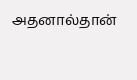அதனால்தான்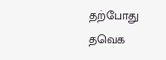தற்போது தவெக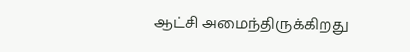ஆட்சி அமைந்திருக்கிறது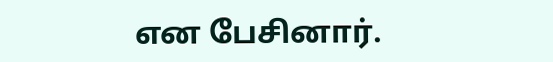என பேசினார்.